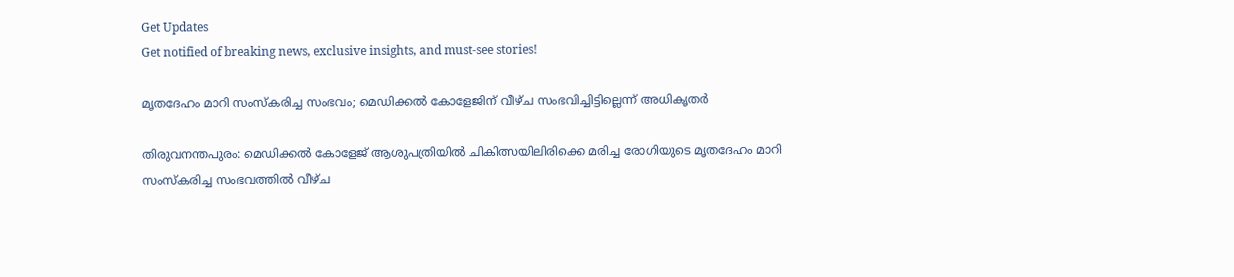Get Updates
Get notified of breaking news, exclusive insights, and must-see stories!

മൃതദേഹം മാറി സംസ്കരിച്ച സംഭവം; മെഡിക്കൽ കോളേജിന് വീഴ്ച സംഭവിച്ചിട്ടില്ലെന്ന് അധികൃതർ

തിരുവനന്തപുരം: മെഡിക്കല്‍ കോളേജ് ആശുപത്രിയില്‍ ചികിത്സയിലിരിക്കെ മരിച്ച രോഗിയുടെ മൃതദേഹം മാറി സംസ്കരിച്ച സംഭവത്തിൽ വീഴ്ച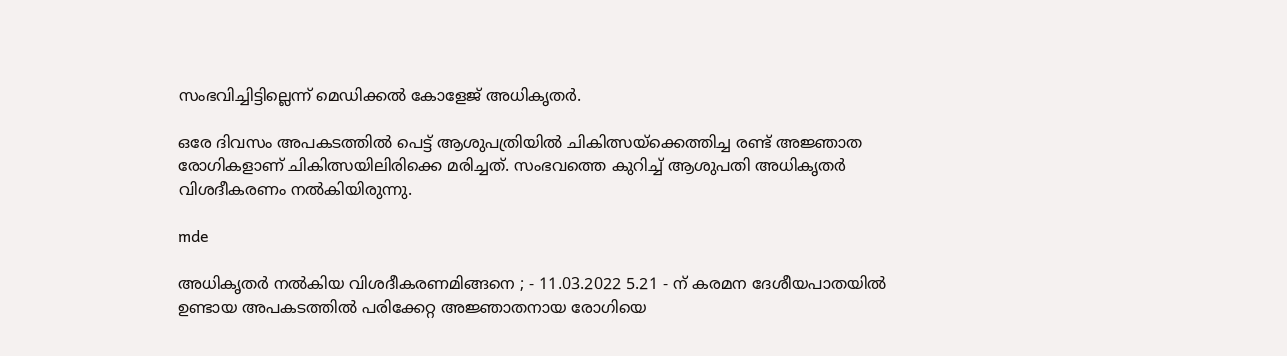സംഭവിച്ചിട്ടില്ലെന്ന് മെഡിക്കൽ കോളേജ് അധികൃതർ.

ഒരേ ദിവസം അപകടത്തിൽ പെട്ട് ആശുപത്രിയിൽ ചികിത്സയ്ക്കെത്തിച്ച രണ്ട് അജ്ഞാത രോഗികളാണ് ചികിത്സയിലിരിക്കെ മരിച്ചത്. സംഭവത്തെ കുറിച്ച് ആശുപതി അധികൃതർ വിശദീകരണം നൽകിയിരുന്നു.

mde

അധികൃതർ നൽകിയ വിശദീകരണമിങ്ങനെ ; - 11.03.2022 5.21 - ന് കരമന ദേശീയപാതയിൽ ഉണ്ടായ അപകടത്തില്‍ പരിക്കേറ്റ അജ്ഞാതനായ രോഗിയെ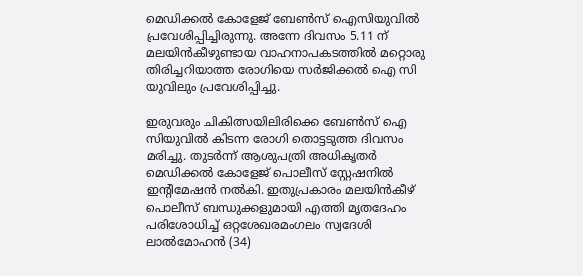മെഡിക്കല്‍ കോളേജ് ബേണ്‍സ് ഐസിയുവില്‍ പ്രവേശിപ്പിച്ചിരുന്നു. അന്നേ ദിവസം 5.11 ന് മലയിന്‍കീഴുണ്ടായ വാഹനാപകടത്തില്‍ മറ്റൊരു തിരിച്ചറിയാത്ത രോഗിയെ സര്‍ജിക്കല്‍ ഐ സി യുവിലും പ്രവേശിപ്പിച്ചു.

ഇരുവരും ചികിത്സയിലിരിക്കെ ബേണ്‍സ് ഐ സിയുവില്‍ കിടന്ന രോഗി തൊട്ടടുത്ത ദിവസം മരിച്ചു. തുടര്‍ന്ന് ആശുപത്രി അധികൃതര്‍ മെഡിക്കല്‍ കോളേജ് പൊലീസ് സ്റ്റേഷനില്‍ ഇന്‍റിമേഷന്‍ നല്‍കി. ഇതുപ്രകാരം മലയിന്‍കീഴ് പൊലീസ് ബന്ധുക്കളുമായി എത്തി മൃതദേഹം പരിശോധിച്ച് ഒറ്റശേഖരമംഗലം സ്വദേശി ലാല്‍മോഹന്‍ (34)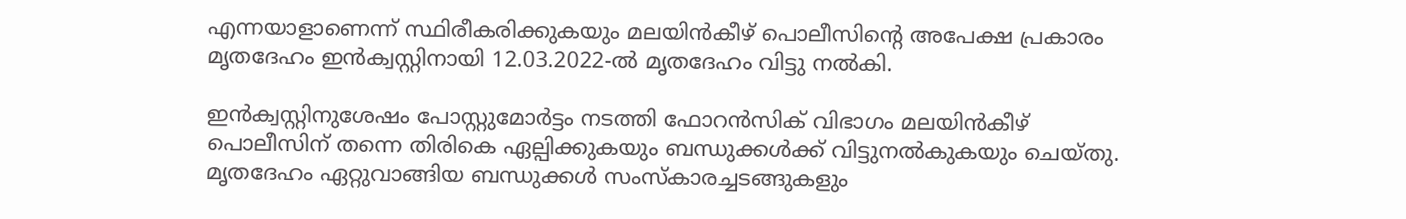എന്നയാളാണെന്ന് സ്ഥിരീകരിക്കുകയും മലയിന്‍കീഴ് പൊലീസിന്‍റെ അപേക്ഷ പ്രകാരം മൃതദേഹം ഇന്‍ക്വസ്റ്റിനായി 12.03.2022-ല്‍ മൃതദേഹം വിട്ടു നല്‍കി.

ഇന്‍ക്വസ്റ്റിനുശേഷം പോസ്റ്റുമോര്‍ട്ടം നടത്തി ഫോറന്‍സിക് വിഭാഗം മലയിന്‍കീഴ് പൊലീസിന് തന്നെ തിരികെ ഏല്പിക്കുകയും ബന്ധുക്കള്‍ക്ക് വിട്ടുനല്‍കുകയും ചെയ്തു. മൃതദേഹം ഏറ്റുവാങ്ങിയ ബന്ധുക്കള്‍ സംസ്കാരച്ചടങ്ങുകളും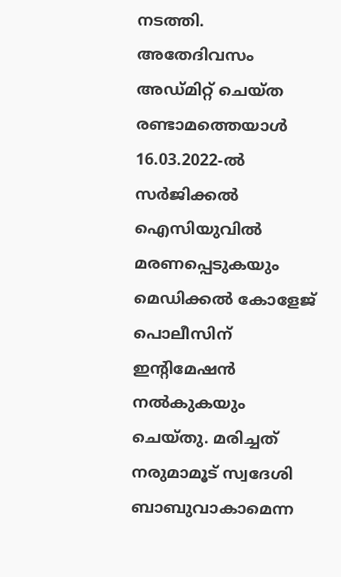നടത്തി.
അതേദിവസം അഡ്മിറ്റ് ചെയ്ത രണ്ടാമത്തെയാള്‍ 16.03.2022-ല്‍ സര്‍ജിക്കല്‍ ഐസിയുവില്‍ മരണപ്പെടുകയും മെഡിക്കല്‍ കോളേജ് പൊലീസിന് ഇന്‍റിമേഷന്‍ നല്‍കുകയും ചെയ്തു. മരിച്ചത് നരുമാമൂട് സ്വദേശി ബാബുവാകാമെന്ന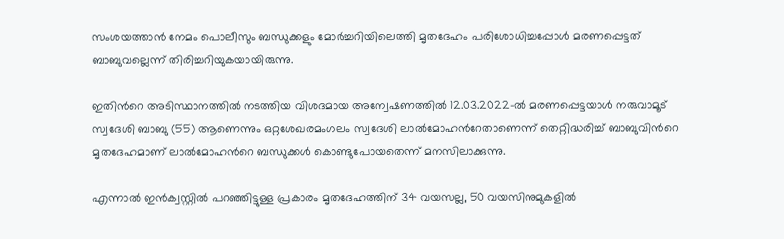സംശയത്താന്‍ നേമം പൊലീസും ബന്ധുക്കളും മോര്‍ച്ചറിയിലെത്തി മൃതദേഹം പരിശോധിച്ചപ്പോള്‍ മരണപ്പെട്ടത് ബാബുവല്ലെന്ന് തിരിച്ചറിയുകയായിരുന്നു.

ഇതിന്‍റെ അടിസ്ഥാനത്തില്‍ നടത്തിയ വിശദമായ അന്വേഷണത്തില്‍ 12.03.2022-ല്‍ മരണപ്പെട്ടയാള്‍ നരുവാമൂട് സ്വദേശി ബാബു (55) ആണെന്നും ഒറ്റശേഖരമംഗലം സ്വദേശി ലാല്‍മോഹന്‍റേതാണെന്ന് തെറ്റിദ്ധരിച്ച് ബാബുവിന്‍റെ മൃതദേഹമാണ് ലാല്‍മോഹന്‍റെ ബന്ധുക്കള്‍ കൊണ്ടുപോയതെന്ന് മനസിലാക്കുന്നു.

എന്നാല്‍ ഇന്‍ക്വസ്റ്റില്‍ പറഞ്ഞിട്ടുള്ള പ്രകാരം മൃതദേഹത്തിന് 34 വയസല്ല, 50 വയസിനുമുകളില്‍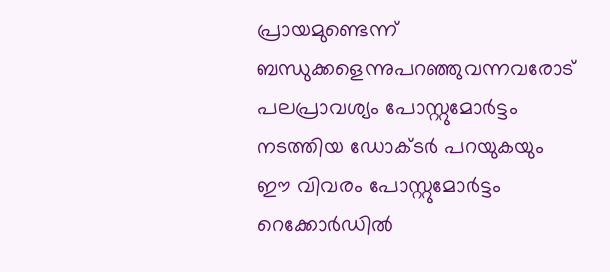പ്രായമുണ്ടെന്ന് ബന്ധുക്കളെന്നുപറഞ്ഞുവന്നവരോട് പലപ്രാവശ്യം പോസ്റ്റുമോര്‍ട്ടം നടത്തിയ ഡോക്ടര്‍ പറയുകയും ഈ വിവരം പോസ്റ്റുമോര്‍ട്ടം റെക്കോര്‍ഡില്‍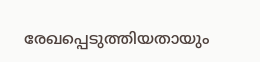രേഖപ്പെടുത്തിയതായും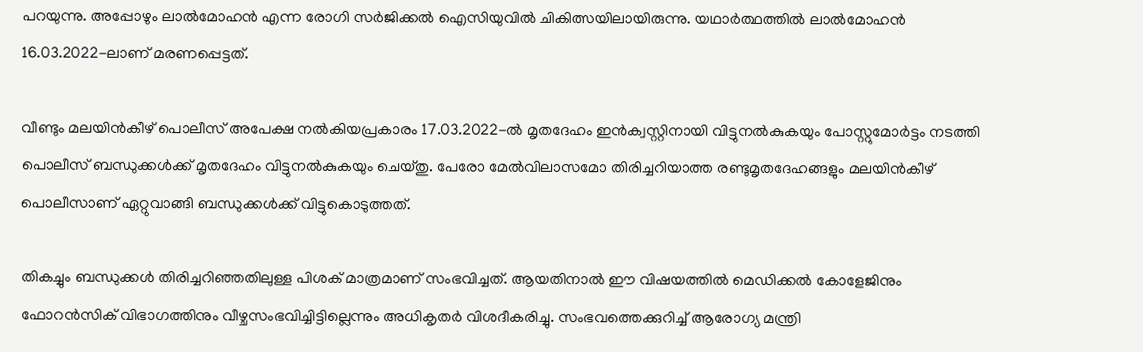പറയുന്നു. അപ്പോഴും ലാല്‍മോഹന്‍ എന്ന രോഗി സര്‍ജിക്കല്‍ ഐസിയുവില്‍ ചികിത്സയിലായിരുന്നു. യഥാര്‍ത്ഥത്തില്‍ ലാല്‍മോഹന്‍ 16.03.2022-ലാണ് മരണപ്പെട്ടത്.

വീണ്ടും മലയിന്‍കീഴ് പൊലീസ് അപേക്ഷ നല്‍കിയപ്രകാരം 17.03.2022-ല്‍ മൃതദേഹം ഇന്‍ക്വസ്റ്റിനായി വിട്ടുനല്‍കുകയും പോസ്റ്റുമോര്‍ട്ടം നടത്തി പൊലീസ് ബന്ധുക്കള്‍ക്ക് മൃതദേഹം വിട്ടുനല്‍കുകയും ചെയ്തു. പേരോ മേല്‍വിലാസമോ തിരിച്ചറിയാത്ത രണ്ടുമൃതദേഹങ്ങളും മലയിന്‍കീഴ് പൊലീസാണ് ഏറ്റുവാങ്ങി ബന്ധുക്കള്‍ക്ക് വിട്ടുകൊടുത്തത്.

തികച്ചും ബന്ധുക്കൾ തിരിച്ചറിഞ്ഞതിലുള്ള പിശക് മാത്രമാണ് സംഭവിച്ചത്. ആയതിനാല്‍ ഈ വിഷയത്തില്‍ മെഡിക്കല്‍ കോളേജിനും ഫോറന്‍സിക് വിഭാഗത്തിനും വീഴ്ചസംഭവിച്ചിട്ടില്ലെന്നും അധികൃതർ വിശദീകരിച്ചു. സംഭവത്തെക്കുറിച്ച് ആരോഗ്യ മന്ത്രി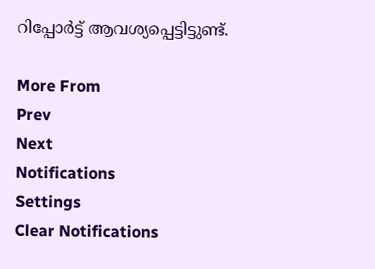റിപ്പോർട്ട് ആവശ്യപ്പെട്ടിട്ടുണ്ട്.

More From
Prev
Next
Notifications
Settings
Clear Notifications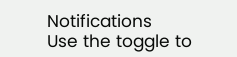Notifications
Use the toggle to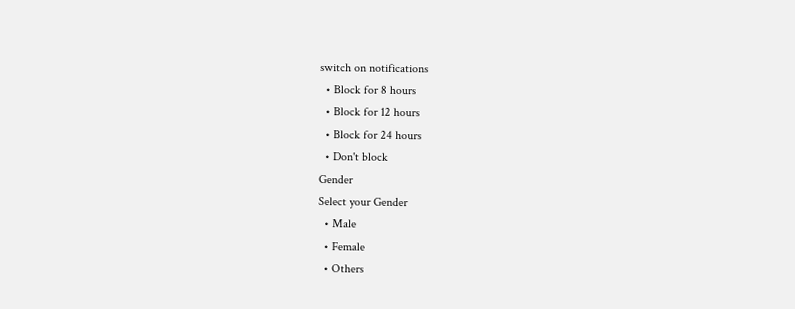switch on notifications
  • Block for 8 hours
  • Block for 12 hours
  • Block for 24 hours
  • Don't block
Gender
Select your Gender
  • Male
  • Female
  • Others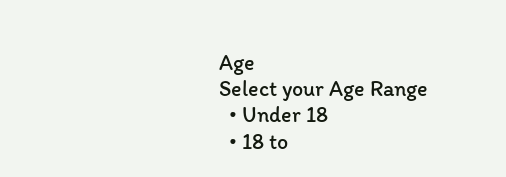Age
Select your Age Range
  • Under 18
  • 18 to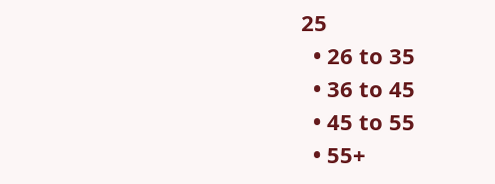25
  • 26 to 35
  • 36 to 45
  • 45 to 55
  • 55+